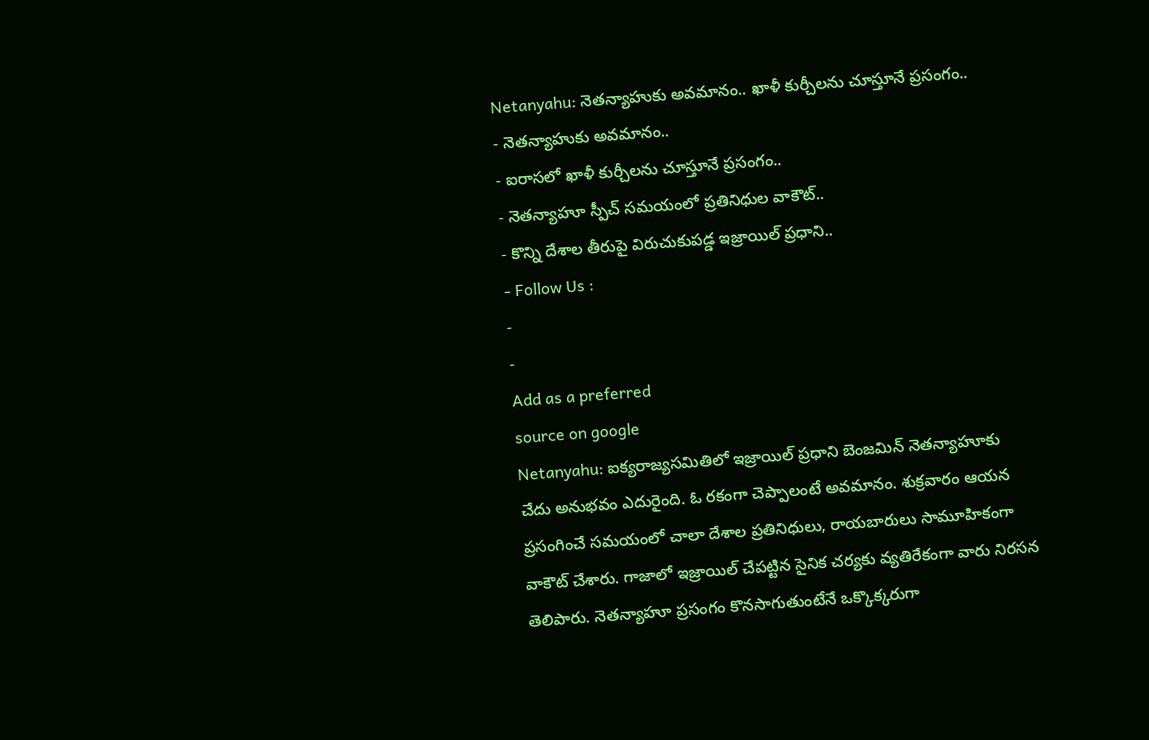Netanyahu: నెతన్యాహుకు అవమానం.. ఖాళీ కుర్చీలను చూస్తూనే ప్రసంగం..
- నెతన్యాహుకు అవమానం..
- ఐరాసలో ఖాళీ కుర్చీలను చూస్తూనే ప్రసంగం..
- నెతన్యాహూ స్పీచ్ సమయంలో ప్రతినిధుల వాకౌట్..
- కొన్ని దేశాల తీరుపై విరుచుకుపడ్డ ఇజ్రాయిల్ ప్రధాని..
- Follow Us :
-
-
Add as a preferred
source on google
Netanyahu: ఐక్యరాజ్యసమితిలో ఇజ్రాయిల్ ప్రధాని బెంజమిన్ నెతన్యాహూకు చేదు అనుభవం ఎదురైంది. ఓ రకంగా చెప్పాలంటే అవమానం. శుక్రవారం ఆయన ప్రసంగించే సమయంలో చాలా దేశాల ప్రతినిధులు, రాయబారులు సామూహికంగా వాకౌట్ చేశారు. గాజాలో ఇజ్రాయిల్ చేపట్టిన సైనిక చర్యకు వ్యతిరేకంగా వారు నిరసన తెలిపారు. నెతన్యాహూ ప్రసంగం కొనసాగుతుంటేనే ఒక్కొక్కరుగా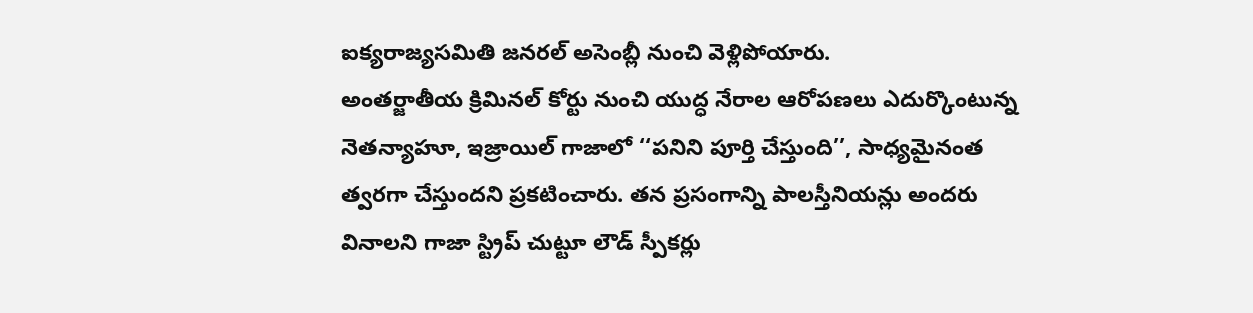ఐక్యరాజ్యసమితి జనరల్ అసెంబ్లీ నుంచి వెళ్లిపోయారు.
అంతర్జాతీయ క్రిమినల్ కోర్టు నుంచి యుద్ధ నేరాల ఆరోపణలు ఎదుర్కొంటున్న నెతన్యాహూ, ఇజ్రాయిల్ గాజాలో ‘‘పనిని పూర్తి చేస్తుంది’’, సాధ్యమైనంత త్వరగా చేస్తుందని ప్రకటించారు. తన ప్రసంగాన్ని పాలస్తీనియన్లు అందరు వినాలని గాజా స్ట్రిప్ చుట్టూ లౌడ్ స్పీకర్లు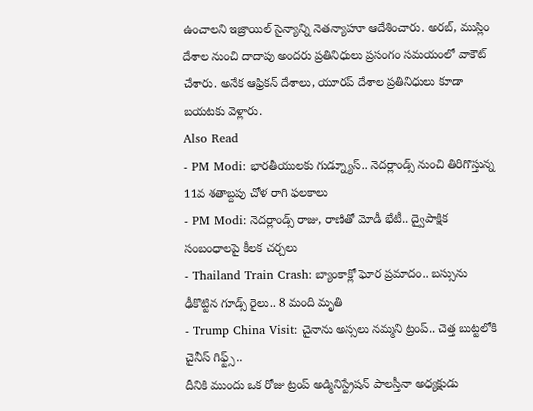ఉంచాలని ఇజ్రాయిల్ సైన్యాన్ని నెతన్యాహూ ఆదేశించారు. అరబ్, ముస్లిం దేశాల నుంచి దాదాపు అందరు ప్రతినిధులు ప్రసంగం సమయంలో వాకౌట్ చేశారు. అనేక ఆఫ్రికన్ దేశాలు, యూరప్ దేశాల ప్రతినిధులు కూడా బయటకు వెళ్లారు.
Also Read
- PM Modi: భారతీయులకు గుడ్న్యూస్.. నెదర్లాండ్స్ నుంచి తిరిగొస్తున్న 11వ శతాబ్దపు చోళ రాగి ఫలకాలు
- PM Modi: నెదర్లాండ్స్ రాజు, రాణితో మోడీ భేటీ.. ద్వైపాక్షిక సంబంధాలపై కీలక చర్చలు
- Thailand Train Crash: బ్యాంకాక్లో ఘోర ప్రమాదం.. బస్సును ఢీకొట్టిన గూడ్స్ రైలు.. 8 మంది మృతి
- Trump China Visit: చైనాను అస్సలు నమ్మని ట్రంప్.. చెత్త బుట్టలోకి చైనీస్ గిఫ్ట్స్..
దీనికి ముందు ఒక రోజు ట్రంప్ అడ్మినిస్ట్రేషన్ పాలస్తీనా అధ్యక్షుడు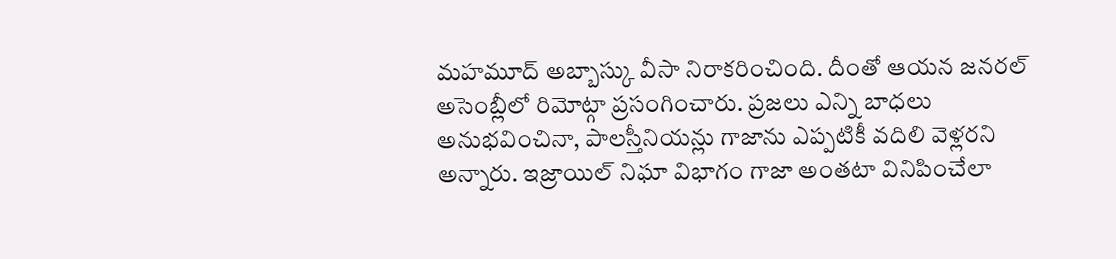మహమూద్ అబ్బాస్కు వీసా నిరాకరించింది. దీంతో ఆయన జనరల్ అసెంబ్లీలో రిమోట్గా ప్రసంగించారు. ప్రజలు ఎన్ని బాధలు అనుభవించినా, పాలస్తీనియన్లు గాజాను ఎప్పటికీ వదిలి వెళ్లరని అన్నారు. ఇజ్రాయిల్ నిఘా విభాగం గాజా అంతటా వినిపించేలా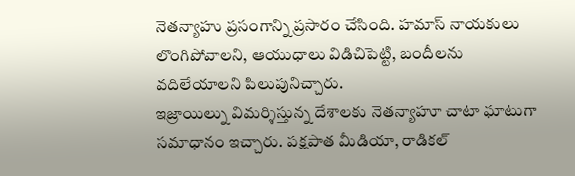నెతన్యాహు ప్రసంగాన్ని ప్రసారం చేసింది. హమాస్ నాయకులు లొంగిపోవాలని, ఆయుధాలు విడిచిపెట్టి, బందీలను వదిలేయాలని పిలుపునిచ్చారు.
ఇజ్రాయిల్ను విమర్శిస్తున్న దేశాలకు నెతన్యాహూ చాటా ఘాటుగా సమాధానం ఇచ్చారు. పక్షపాత మీడియా, రాడికల్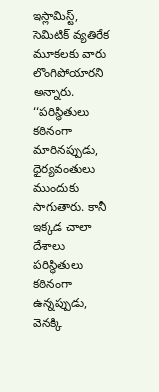ఇస్లామిస్ట్, సెమిటిక్ వ్యతిరేక మూకలకు వారు లొంగిపోయారని అన్నారు. ‘‘పరిస్థితులు కఠినంగా మారినప్పుడు, ధైర్యవంతులు ముందుకు సాగుతారు. కానీ ఇక్కడ చాలా దేశాలు పరిస్థితులు కఠినంగా ఉన్నప్పుడు, వెనక్కి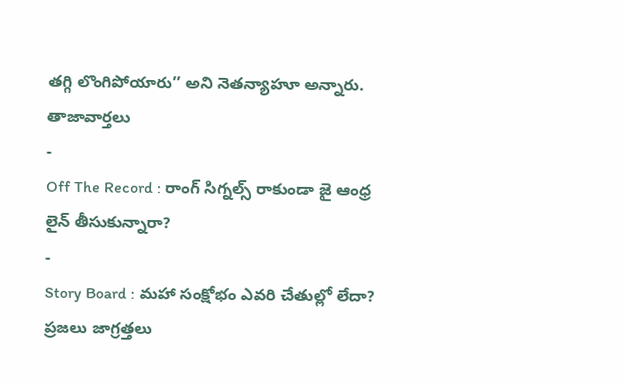తగ్గి లొంగిపోయారు’’ అని నెతన్యాహూ అన్నారు.
తాజావార్తలు
-
Off The Record : రాంగ్ సిగ్నల్స్ రాకుండా జై ఆంధ్ర లైన్ తీసుకున్నారా?
-
Story Board : మహా సంక్షోభం ఎవరి చేతుల్లో లేదా? ప్రజలు జాగ్రత్తలు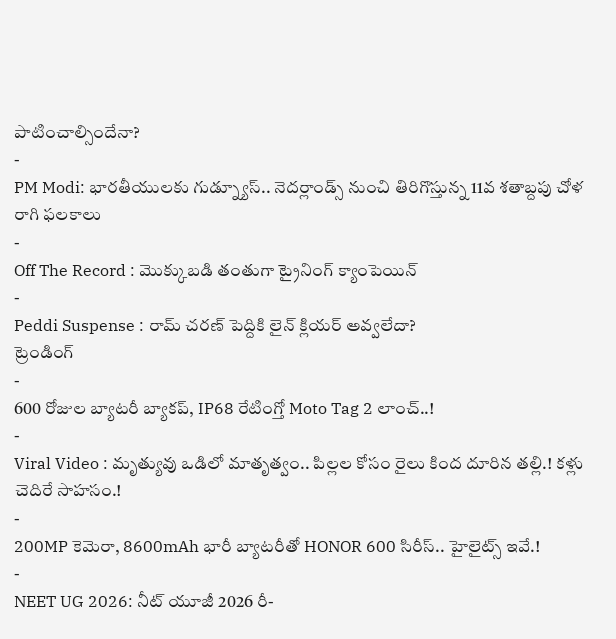పాటించాల్సిందేనా?
-
PM Modi: భారతీయులకు గుడ్న్యూస్.. నెదర్లాండ్స్ నుంచి తిరిగొస్తున్న 11వ శతాబ్దపు చోళ రాగి ఫలకాలు
-
Off The Record : మొక్కుబడి తంతుగా ట్రైనింగ్ క్యాంపెయిన్
-
Peddi Suspense : రామ్ చరణ్ పెద్దికి లైన్ క్లియర్ అవ్వలేదా?
ట్రెండింగ్
-
600 రోజుల బ్యాటరీ బ్యాకప్, IP68 రేటింగ్తో Moto Tag 2 లాంచ్..!
-
Viral Video : మృత్యువు ఒడిలో మాతృత్వం.. పిల్లల కోసం రైలు కింద దూరిన తల్లి.! కళ్లు చెదిరే సాహసం.!
-
200MP కెమెరా, 8600mAh భారీ బ్యాటరీతో HONOR 600 సిరీస్.. హైలైట్స్ ఇవే.!
-
NEET UG 2026: నీట్ యూజీ 2026 రీ-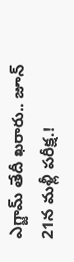ఎగ్జామ్ తేదీ ఖరారు.. జూన్ 21న మళ్లీ పరీక్ష.!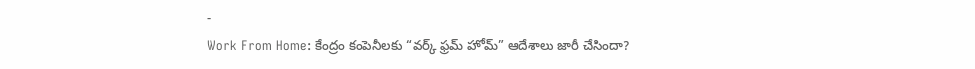-
Work From Home: కేంద్రం కంపెనీలకు “వర్క్ ఫ్రమ్ హోమ్” ఆదేశాలు జారీ చేసిందా?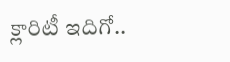క్లారిటీ ఇదిగో..